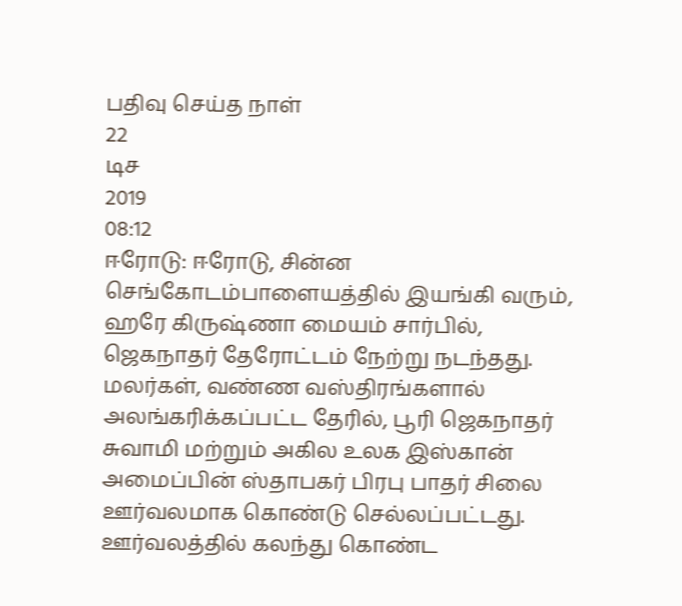பதிவு செய்த நாள்
22
டிச
2019
08:12
ஈரோடு: ஈரோடு, சின்ன செங்கோடம்பாளையத்தில் இயங்கி வரும், ஹரே கிருஷ்ணா மையம் சார்பில், ஜெகநாதர் தேரோட்டம் நேற்று நடந்தது. மலர்கள், வண்ண வஸ்திரங்களால் அலங்கரிக்கப்பட்ட தேரில், பூரி ஜெகநாதர் சுவாமி மற்றும் அகில உலக இஸ்கான் அமைப்பின் ஸ்தாபகர் பிரபு பாதர் சிலை ஊர்வலமாக கொண்டு செல்லப்பட்டது. ஊர்வலத்தில் கலந்து கொண்ட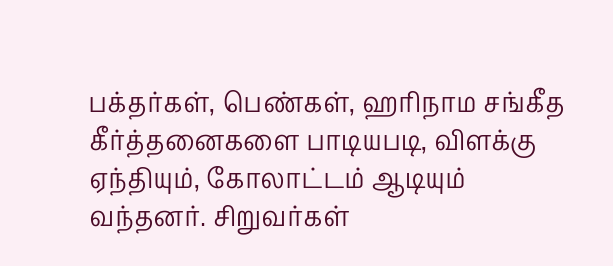பக்தர்கள், பெண்கள், ஹரிநாம சங்கீத கீர்த்தனைகளை பாடியபடி, விளக்கு ஏந்தியும், கோலாட்டம் ஆடியும் வந்தனர். சிறுவர்கள்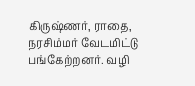கிருஷ்ணர், ராதை, நரசிம்மர் வேடமிட்டு பங்கேற்றனர். வழி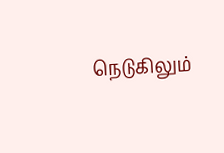நெடுகிலும்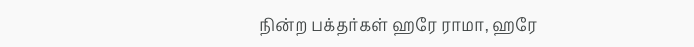நின்ற பக்தர்கள் ஹரே ராமா, ஹரே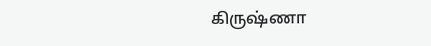கிருஷ்ணா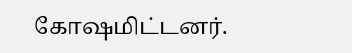கோஷமிட்டனர்.